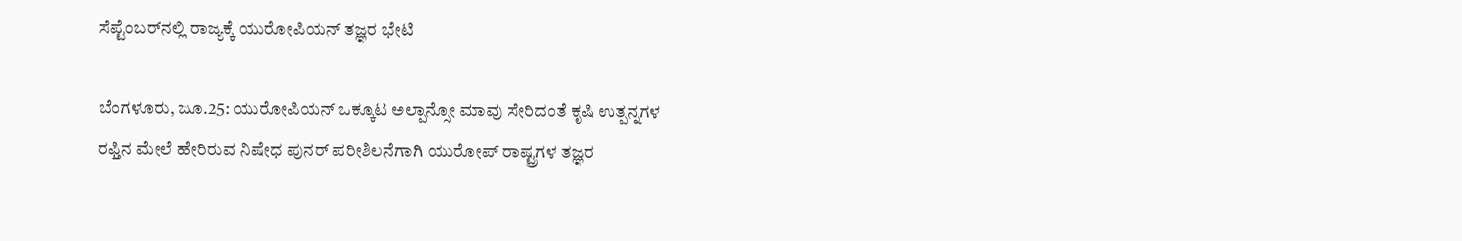ಸೆಪ್ಟೆಂಬರ್‌ನಲ್ಲಿ ರಾಜ್ಯಕ್ಕೆ ಯುರೋಪಿಯನ್‌ ತಜ್ಞರ ಭೇಟಿ

ಬೆಂಗಳೂರು, ಜೂ.25: ಯುರೋಪಿಯನ್‌ ಒಕ್ಕೂಟ ಅಲ್ಪಾನ್ಸೋ ಮಾವು ಸೇರಿದಂತೆ ಕೃಷಿ ಉತ್ಪನ್ನಗಳ ರಫ್ತಿನ ಮೇಲೆ ಹೇರಿರುವ ನಿಷೇಧ ಪುನರ್‌ ಪರೀಶಿಲನೆಗಾಗಿ ಯುರೋಪ್‌ ರಾಷ್ಟ್ರಗಳ ತಜ್ಞರ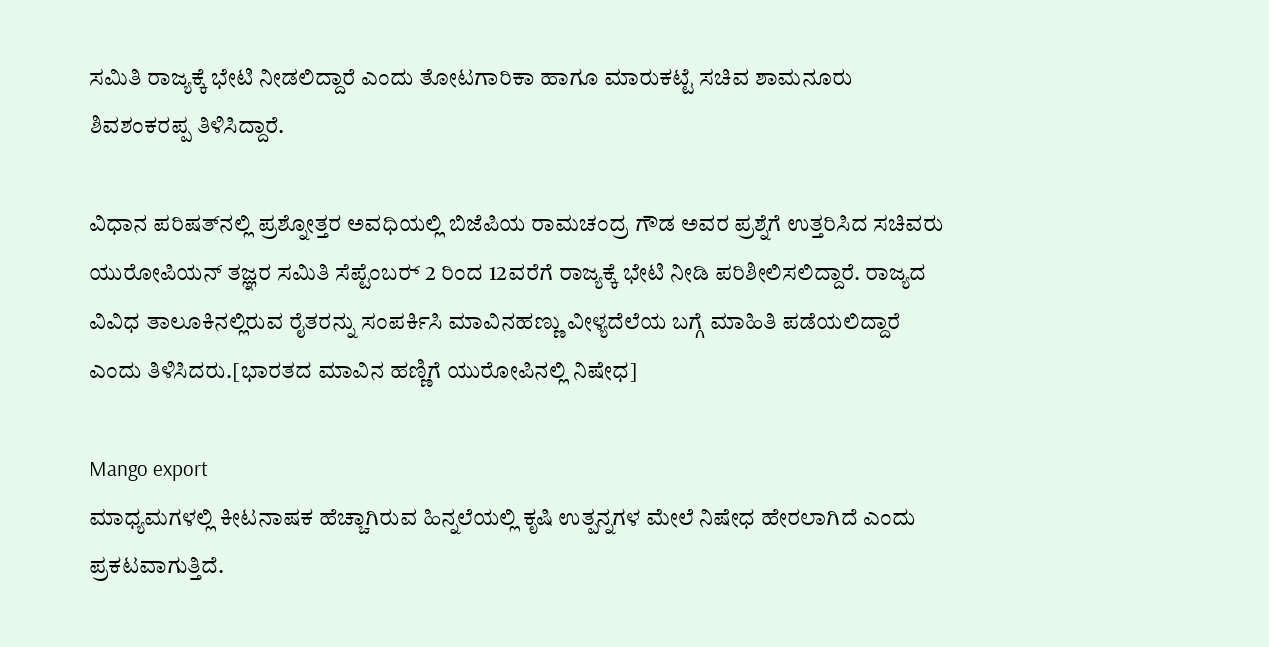ಸಮಿತಿ ರಾಜ್ಯಕ್ಕೆ ಭೇಟಿ ನೀಡಲಿದ್ದಾರೆ ಎಂದು ತೋಟಗಾರಿಕಾ ಹಾಗೂ ಮಾರುಕಟ್ಟೆ ಸಚಿವ ಶಾಮನೂರು ಶಿವಶಂಕರಪ್ಪ ತಿಳಿಸಿದ್ದಾರೆ.

ವಿಧಾನ ಪರಿಷತ್‌ನಲ್ಲಿ ಪ್ರಶ್ನೋತ್ತರ ಅವಧಿಯಲ್ಲಿ ಬಿಜೆಪಿಯ ರಾಮಚಂದ್ರ ಗೌಡ ಅವರ ಪ್ರಶ್ನೆಗೆ ಉತ್ತರಿಸಿದ ಸಚಿವರು ಯುರೋಪಿಯನ್‌ ತಜ್ಞರ ಸಮಿತಿ ಸೆಪ್ಟೆಂಬರ್‍ 2 ರಿಂದ 12ವರೆಗೆ ರಾಜ್ಯಕ್ಕೆ ಭೇಟಿ ನೀಡಿ ಪರಿಶೀಲಿಸಲಿದ್ದಾರೆ. ರಾಜ್ಯದ ವಿವಿಧ ತಾಲೂಕಿನಲ್ಲಿರುವ ರೈತರನ್ನು ಸಂಪರ್ಕಿಸಿ ಮಾವಿನಹಣ್ಣು ವೀಳ್ಯದೆಲೆಯ ಬಗ್ಗೆ ಮಾಹಿತಿ ಪಡೆಯಲಿದ್ದಾರೆ ಎಂದು ತಿಳಿಸಿದರು.[ಭಾರತದ ಮಾವಿನ ಹಣ್ಣಿಗೆ ಯುರೋಪಿನಲ್ಲಿ ನಿಷೇಧ]

Mango export
ಮಾಧ್ಯಮಗಳಲ್ಲಿ ಕೀಟನಾಷಕ ಹೆಚ್ಚಾಗಿರುವ ಹಿನ್ನಲೆಯಲ್ಲಿ ಕೃಷಿ ಉತ್ಪನ್ನಗಳ ಮೇಲೆ ನಿಷೇಧ ಹೇರಲಾಗಿದೆ ಎಂದು ಪ್ರಕಟವಾಗುತ್ತಿದೆ.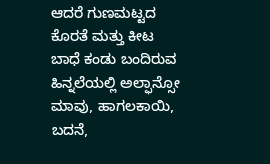ಆದರೆ ಗುಣಮಟ್ಟದ ಕೊರತೆ ಮತ್ತು ಕೀಟ ಬಾಧೆ ಕಂಡು ಬಂದಿರುವ ಹಿನ್ನಲೆಯಲ್ಲಿ ಅಲ್ಫಾನ್ಸೋ ಮಾವು, ಹಾಗಲಕಾಯಿ, ಬದನೆ,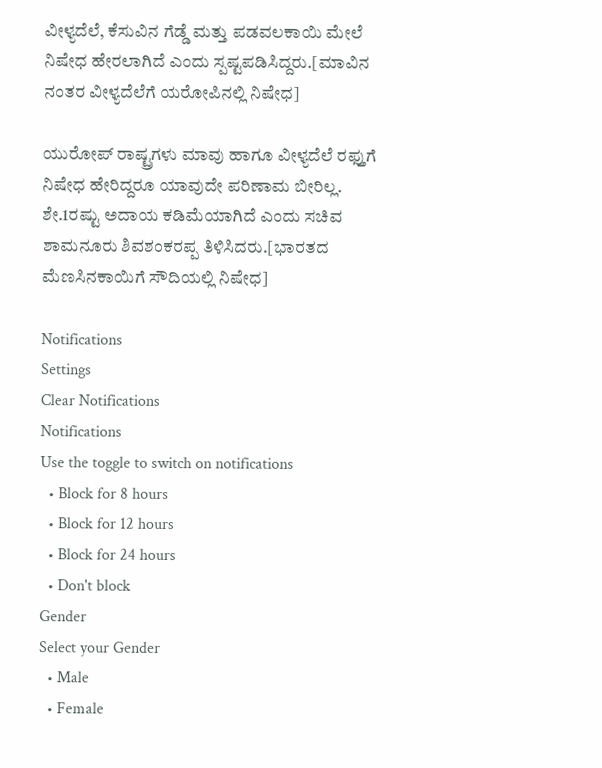ವೀಳ್ಯದೆಲೆ, ಕೆಸುವಿನ ಗೆಡ್ಡೆ ಮತ್ತು ಪಡವಲಕಾಯಿ ಮೇಲೆ ನಿಷೇಧ ಹೇರಲಾಗಿದೆ ಎಂದು ಸ್ಪಷ್ಟಪಡಿಸಿದ್ದರು.[ಮಾವಿನ ನಂತರ ವೀಳ್ಯದೆಲೆಗೆ ಯರೋಪಿನಲ್ಲಿ ನಿಷೇಧ]

ಯುರೋಪ್‌ ರಾಷ್ಟ್ರಗಳು ಮಾವು ಹಾಗೂ ವೀಳ್ಯದೆಲೆ ರಫ್ತುಗೆ ನಿಷೇಧ ಹೇರಿದ್ದರೂ ಯಾವುದೇ ಪರಿಣಾಮ ಬೀರಿಲ್ಲ. ಶೇ.1ರಷ್ಟು ಅದಾಯ ಕಡಿಮೆಯಾಗಿದೆ ಎಂದು ಸಚಿವ ಶಾಮನೂರು ಶಿವಶಂಕರಪ್ಪ ತಿಳಿಸಿದರು.[ಭಾರತದ ಮೆಣಸಿನಕಾಯಿಗೆ ಸೌದಿಯಲ್ಲಿ ನಿಷೇಧ]

Notifications
Settings
Clear Notifications
Notifications
Use the toggle to switch on notifications
  • Block for 8 hours
  • Block for 12 hours
  • Block for 24 hours
  • Don't block
Gender
Select your Gender
  • Male
  • Female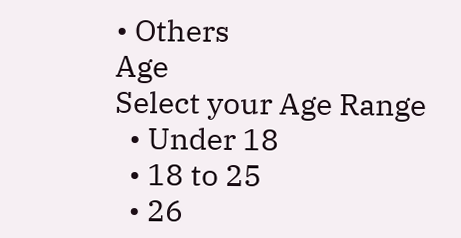• Others
Age
Select your Age Range
  • Under 18
  • 18 to 25
  • 26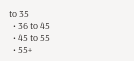to 35
  • 36 to 45
  • 45 to 55
  • 55+